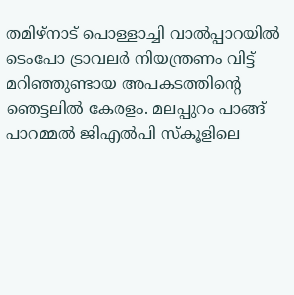തമിഴ്നാട് പൊള്ളാച്ചി വാൽപ്പാറയിൽ ടെംപോ ട്രാവലര്‍ നിയന്ത്രണം വിട്ട് മറിഞ്ഞുണ്ടായ അപകടത്തിന്‍റെ ഞെട്ടലിൽ കേരളം. മലപ്പുറം പാങ്ങ് പാറമ്മൽ ജിഎൽപി സ്കൂളിലെ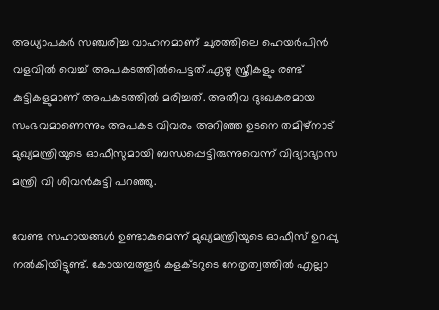അധ്യാപകര്‍ സഞ്ചരിച്ച വാഹനമാണ് ചുരത്തിലെ ഹെയര്‍പിൻ വളവിൽ വെച്ച് അപകടത്തിൽപെട്ടത്.ഏഴു സ്ത്രീകളും രണ്ട് കുട്ടികളുമാണ് അപകടത്തിൽ മരിച്ചത്. അതീവ ദുഃഖകരമായ സംഭവമാണെന്നും അപകട വിവരം അറിഞ്ഞ ഉടനെ തമിഴ്നാട് മുഖ്യമന്ത്രിയുടെ ഓഫീസുമായി ബന്ധപ്പെട്ടിരുന്നുവെന്ന് വിദ്യാഭ്യാസ മന്ത്രി വി ശിവൻകുട്ടി പറഞ്ഞു.

വേണ്ട സഹായങ്ങള്‍ ഉണ്ടാകുമെന്ന് മുഖ്യമന്ത്രിയുടെ ഓഫീസ് ഉറപ്പു നൽകിയിട്ടുണ്ട്. കോയമ്പത്തൂര്‍ കളക്ടറുടെ നേതൃത്വത്തിൽ എല്ലാ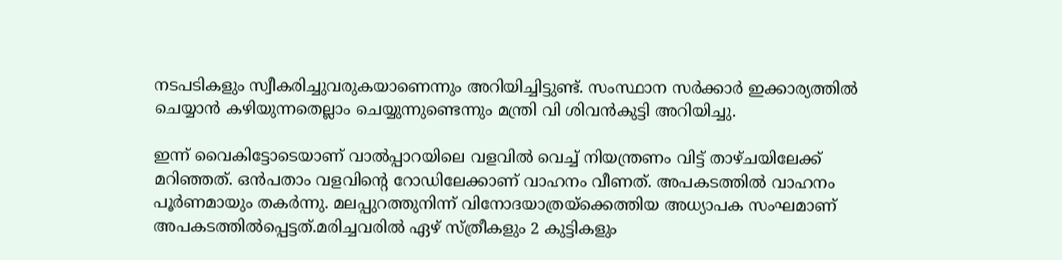നടപടികളും സ്വീകരിച്ചുവരുകയാണെന്നും അറിയിച്ചിട്ടുണ്ട്. സംസ്ഥാന സര്‍ക്കാര്‍ ഇക്കാര്യത്തിൽ ചെയ്യാൻ കഴിയുന്നതെല്ലാം ചെയ്യുന്നുണ്ടെന്നും മന്ത്രി വി ശിവൻകുട്ടി അറിയിച്ചു.

ഇന്ന് വൈകിട്ടോടെയാണ് വാൽപ്പാറയിലെ വളവിൽ വെച്ച് നിയന്ത്രണം വിട്ട് താഴ്ചയിലേക്ക് മറിഞ്ഞത്. ഒന്‍പതാം വളവിന്‍റെ റോഡിലേക്കാണ് വാഹനം വീണത്. അപകടത്തിൽ വാഹനം പൂര്‍ണമായും തകര്‍ന്നു. മലപ്പുറത്തുനിന്ന് വിനോദയാത്രയ്ക്കെത്തിയ അധ്യാപക സംഘമാണ് അപകടത്തിൽപ്പെട്ടത്.മരിച്ചവരിൽ ഏഴ് സ്ത്രീകളും 2 കുട്ടികളും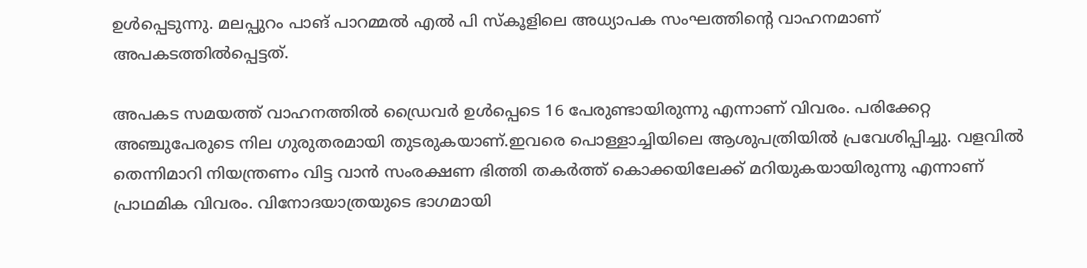ഉൾപ്പെടുന്നു. മലപ്പുറം പാങ് പാറമ്മൽ എൽ പി സ്കൂളിലെ അധ്യാപക സംഘത്തിന്‍റെ വാഹനമാണ് അപകടത്തിൽപ്പെട്ടത്.

അപകട സമയത്ത് വാഹനത്തിൽ ഡ്രൈവർ ഉൾപ്പെടെ 16 പേരുണ്ടായിരുന്നു എന്നാണ് വിവരം. പരിക്കേറ്റ അഞ്ചുപേരുടെ നില ഗുരുതരമായി തുടരുകയാണ്.ഇവരെ പൊള്ളാച്ചിയിലെ ആശുപത്രിയിൽ പ്രവേശിപ്പിച്ചു. വളവിൽ തെന്നിമാറി നിയന്ത്രണം വിട്ട വാൻ സംരക്ഷണ ഭിത്തി തകർത്ത് കൊക്കയിലേക്ക് മറിയുകയായിരുന്നു എന്നാണ് പ്രാഥമിക വിവരം. വിനോദയാത്രയുടെ ഭാഗമായി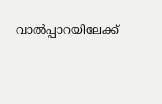വാൽപ്പാറയിലേക്ക്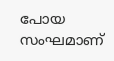പോയ സംഘമാണ്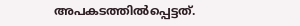അപകടത്തിൽപ്പെട്ടത്.